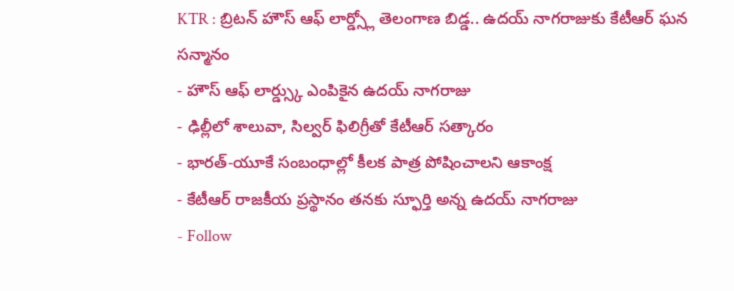KTR : బ్రిటన్ హౌస్ ఆఫ్ లార్డ్స్లో తెలంగాణ బిడ్డ.. ఉదయ్ నాగరాజుకు కేటీఆర్ ఘన సన్మానం
- హౌస్ ఆఫ్ లార్డ్స్కు ఎంపికైన ఉదయ్ నాగరాజు
- ఢిల్లీలో శాలువా, సిల్వర్ ఫిలిగ్రీతో కేటీఆర్ సత్కారం
- భారత్-యూకే సంబంధాల్లో కీలక పాత్ర పోషించాలని ఆకాంక్ష
- కేటీఆర్ రాజకీయ ప్రస్థానం తనకు స్ఫూర్తి అన్న ఉదయ్ నాగరాజు
- Follow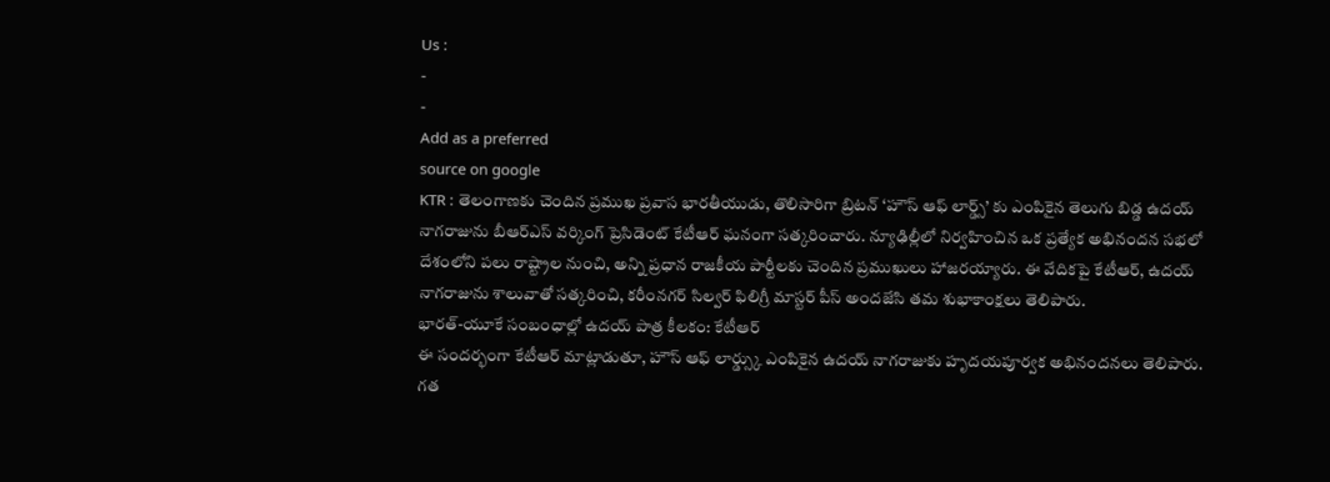Us :
-
-
Add as a preferred
source on google
KTR : తెలంగాణకు చెందిన ప్రముఖ ప్రవాస భారతీయుడు, తొలిసారిగా బ్రిటన్ ‘హౌస్ ఆఫ్ లార్డ్స్’ కు ఎంపికైన తెలుగు బిడ్డ ఉదయ్ నాగరాజును బీఆర్ఎస్ వర్కింగ్ ప్రెసిడెంట్ కేటీఆర్ ఘనంగా సత్కరించారు. న్యూఢిల్లీలో నిర్వహించిన ఒక ప్రత్యేక అభినందన సభలో దేశంలోని పలు రాష్ట్రాల నుంచి, అన్ని ప్రధాన రాజకీయ పార్టీలకు చెందిన ప్రముఖులు హాజరయ్యారు. ఈ వేదికపై కేటీఆర్, ఉదయ్ నాగరాజును శాలువాతో సత్కరించి, కరీంనగర్ సిల్వర్ ఫిలిగ్రీ మాస్టర్ పీస్ అందజేసి తమ శుభాకాంక్షలు తెలిపారు.
భారత్-యూకే సంబంధాల్లో ఉదయ్ పాత్ర కీలకం: కేటీఆర్
ఈ సందర్భంగా కేటీఆర్ మాట్లాడుతూ, హౌస్ ఆఫ్ లార్డ్స్కు ఎంపికైన ఉదయ్ నాగరాజుకు హృదయపూర్వక అభినందనలు తెలిపారు. గత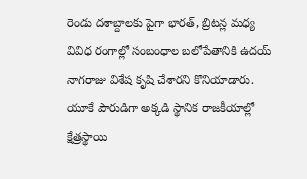రెండు దశాబ్దాలకు పైగా భారత్, బ్రిటన్ల మధ్య వివిధ రంగాల్లో సంబంధాల బలోపేతానికి ఉదయ్ నాగరాజు విశేష కృషి చేశారని కొనియాడారు. యూకే పౌరుడిగా అక్కడి స్థానిక రాజకీయాల్లో క్షేత్రస్థాయి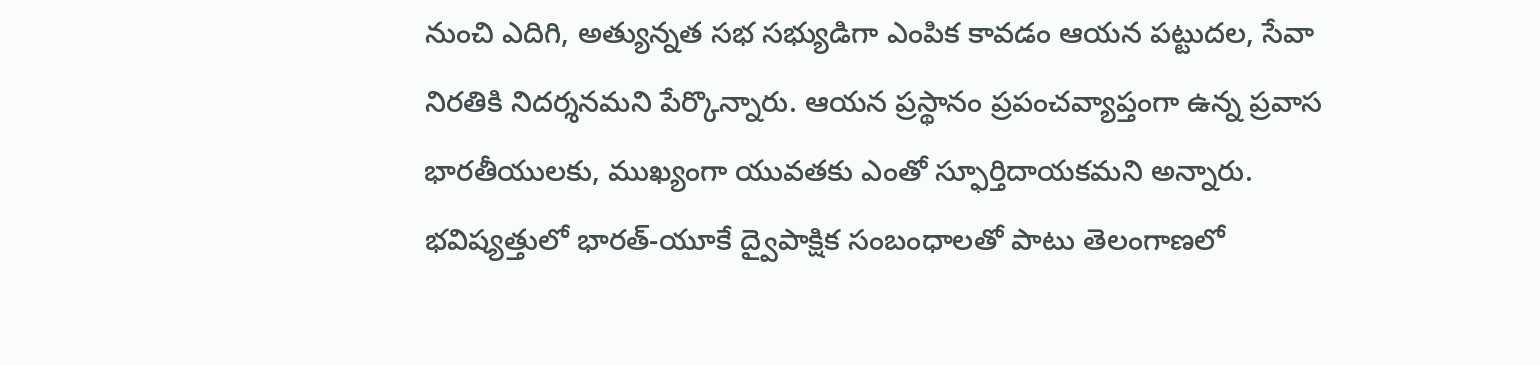నుంచి ఎదిగి, అత్యున్నత సభ సభ్యుడిగా ఎంపిక కావడం ఆయన పట్టుదల, సేవా నిరతికి నిదర్శనమని పేర్కొన్నారు. ఆయన ప్రస్థానం ప్రపంచవ్యాప్తంగా ఉన్న ప్రవాస భారతీయులకు, ముఖ్యంగా యువతకు ఎంతో స్ఫూర్తిదాయకమని అన్నారు. భవిష్యత్తులో భారత్-యూకే ద్వైపాక్షిక సంబంధాలతో పాటు తెలంగాణలో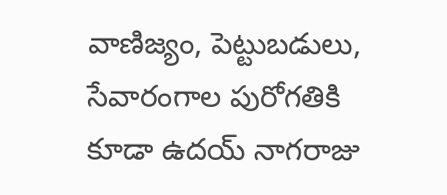వాణిజ్యం, పెట్టుబడులు, సేవారంగాల పురోగతికి కూడా ఉదయ్ నాగరాజు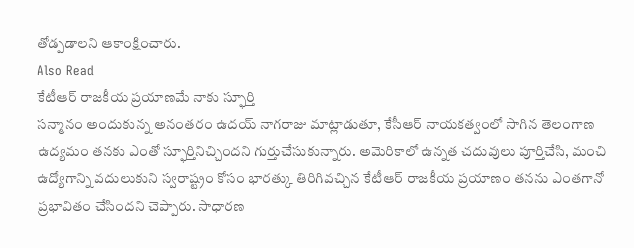తోడ్పడాలని ఆకాంక్షించారు.
Also Read
కేటీఆర్ రాజకీయ ప్రయాణమే నాకు స్ఫూర్తి
సన్మానం అందుకున్న అనంతరం ఉదయ్ నాగరాజు మాట్లాడుతూ, కేసీఆర్ నాయకత్వంలో సాగిన తెలంగాణ ఉద్యమం తనకు ఎంతో స్ఫూర్తినిచ్చిందని గుర్తుచేసుకున్నారు. అమెరికాలో ఉన్నత చదువులు పూర్తిచేసి, మంచి ఉద్యోగాన్ని వదులుకుని స్వరాష్ట్రం కోసం భారత్కు తిరిగివచ్చిన కేటీఆర్ రాజకీయ ప్రయాణం తనను ఎంతగానో ప్రభావితం చేసిందని చెప్పారు. సాధారణ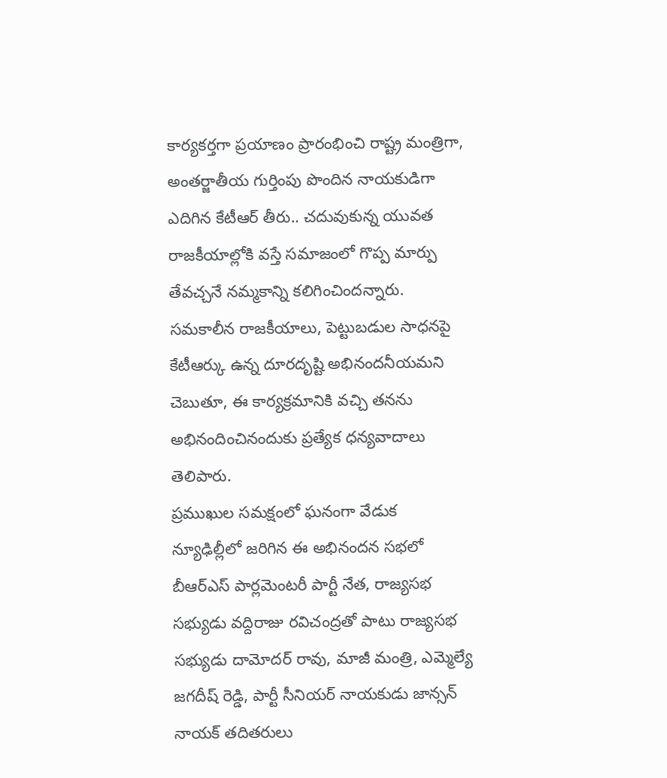కార్యకర్తగా ప్రయాణం ప్రారంభించి రాష్ట్ర మంత్రిగా, అంతర్జాతీయ గుర్తింపు పొందిన నాయకుడిగా ఎదిగిన కేటీఆర్ తీరు.. చదువుకున్న యువత రాజకీయాల్లోకి వస్తే సమాజంలో గొప్ప మార్పు తేవచ్చనే నమ్మకాన్ని కలిగించిందన్నారు. సమకాలీన రాజకీయాలు, పెట్టుబడుల సాధనపై కేటీఆర్కు ఉన్న దూరదృష్టి అభినందనీయమని చెబుతూ, ఈ కార్యక్రమానికి వచ్చి తనను అభినందించినందుకు ప్రత్యేక ధన్యవాదాలు తెలిపారు.
ప్రముఖుల సమక్షంలో ఘనంగా వేడుక
న్యూఢిల్లీలో జరిగిన ఈ అభినందన సభలో బీఆర్ఎస్ పార్లమెంటరీ పార్టీ నేత, రాజ్యసభ సభ్యుడు వద్దిరాజు రవిచంద్రతో పాటు రాజ్యసభ సభ్యుడు దామోదర్ రావు, మాజీ మంత్రి, ఎమ్మెల్యే జగదీష్ రెడ్డి, పార్టీ సీనియర్ నాయకుడు జాన్సన్ నాయక్ తదితరులు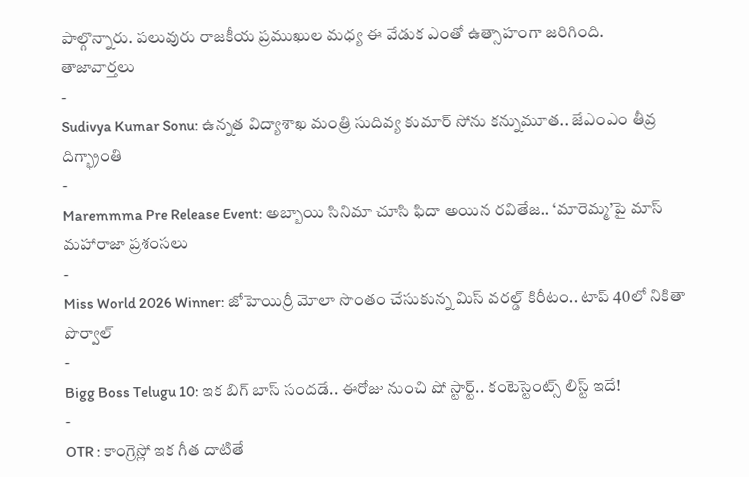పాల్గొన్నారు. పలువురు రాజకీయ ప్రముఖుల మధ్య ఈ వేడుక ఎంతో ఉత్సాహంగా జరిగింది.
తాజావార్తలు
-
Sudivya Kumar Sonu: ఉన్నత విద్యాశాఖ మంత్రి సుదివ్య కుమార్ సోను కన్నుమూత.. జేఎంఎం తీవ్ర దిగ్భ్రాంతి
-
Maremmma Pre Release Event: అబ్బాయి సినిమా చూసి ఫిదా అయిన రవితేజ.. ‘మారెమ్మ’పై మాస్ మహారాజా ప్రశంసలు
-
Miss World 2026 Winner: జోహెయిర్రీ మోలా సొంతం చేసుకున్న మిస్ వరల్డ్ కిరీటం.. టాప్ 40లో నికితా పొర్వాల్
-
Bigg Boss Telugu 10: ఇక బిగ్ బాస్ సందడే.. ఈరోజు నుంచి షో స్టార్ట్.. కంటెస్టెంట్స్ లిస్ట్ ఇదే!
-
OTR : కాంగ్రెస్లో ఇక గీత దాటితే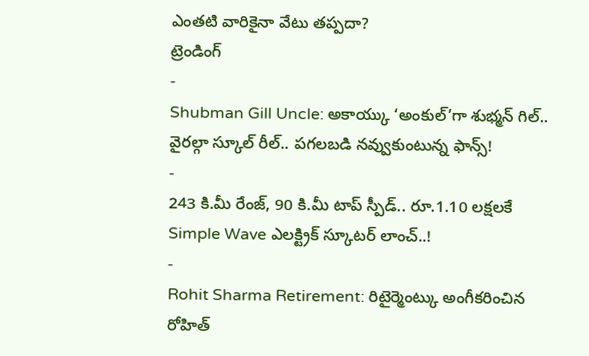ఎంతటి వారికైనా వేటు తప్పదా?
ట్రెండింగ్
-
Shubman Gill Uncle: అకాయ్కు ‘అంకుల్’గా శుభ్మన్ గిల్.. వైరల్గా స్కూల్ రీల్.. పగలబడి నవ్వుకుంటున్న ఫాన్స్!
-
243 కి.మీ రేంజ్, 90 కి.మీ టాప్ స్పీడ్.. రూ.1.10 లక్షలకే Simple Wave ఎలక్ట్రిక్ స్కూటర్ లాంచ్..!
-
Rohit Sharma Retirement: రిటైర్మెంట్కు అంగీకరించిన రోహిత్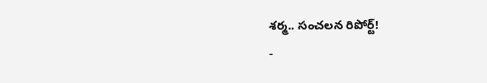శర్మ.. సంచలన రిపోర్ట్!
-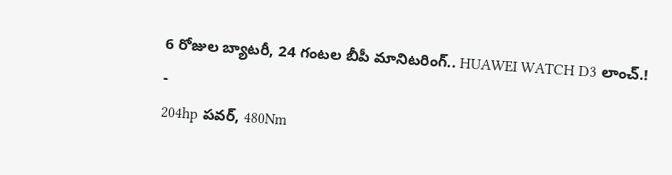6 రోజుల బ్యాటరీ, 24 గంటల బీపీ మానిటరింగ్.. HUAWEI WATCH D3 లాంచ్.!
-
204hp పవర్, 480Nm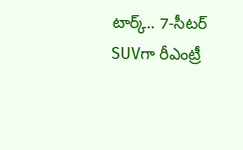టార్క్.. 7-సీటర్ SUVగా రీఎంట్రీ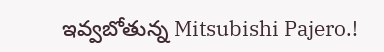ఇవ్వబోతున్న Mitsubishi Pajero.!